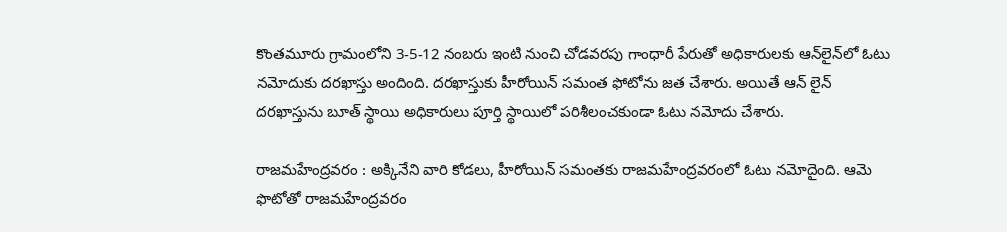కొంతమూరు గ్రామంలోని 3-5-12 నంబరు ఇంటి నుంచి చోడవరపు గాంధారీ పేరుతో అధికారులకు ఆన్‌లైన్‌లో ఓటు నమోదుకు దరఖాస్తు అందింది. దరఖాస్తుకు హీరోయిన్ సమంత ఫోటోను జత చేశారు. అయితే ఆన్ లైన్ దరఖాస్తును బూత్‌ స్థాయి అధికారులు పూర్తి స్థాయిలో పరిశీలంచకుండా ఓటు నమోదు చేశారు.

రాజమహేంద్రవరం : అక్కినేని వారి కోడలు, హీరోయిన్‌ సమంతకు రాజమహేంద్రవరంలో ఓటు నమోదైంది. ఆమె ఫొటోతో రాజమహేంద్రవరం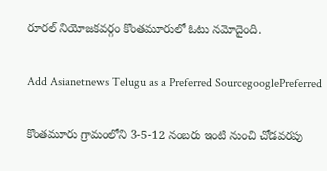రూరల్‌ నియోజకవర్గం కొంతమూరులో ఓటు నమోదైంది.

Add Asianetnews Telugu as a Preferred SourcegooglePreferred

కొంతమూరు గ్రామంలోని 3-5-12 నంబరు ఇంటి నుంచి చోడవరపు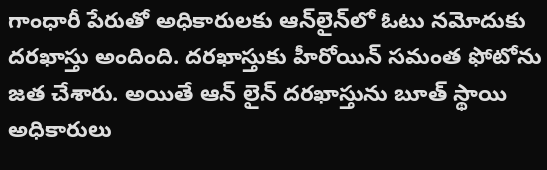గాంధారీ పేరుతో అధికారులకు ఆన్‌లైన్‌లో ఓటు నమోదుకు దరఖాస్తు అందింది. దరఖాస్తుకు హీరోయిన్ సమంత ఫోటోను జత చేశారు. అయితే ఆన్ లైన్ దరఖాస్తును బూత్‌ స్థాయి అధికారులు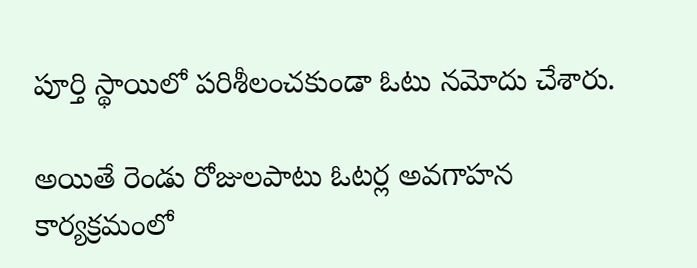పూర్తి స్థాయిలో పరిశీలంచకుండా ఓటు నమోదు చేశారు.

అయితే రెండు రోజులపాటు ఓటర్ల అవగాహన కార్యక్రమంలో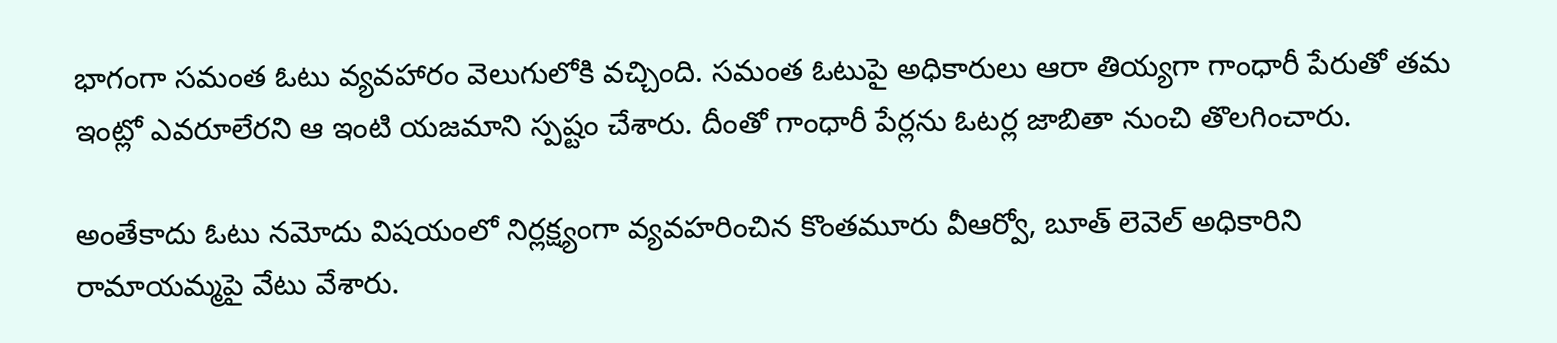భాగంగా సమంత ఓటు వ్యవహారం వెలుగులోకి వచ్చింది. సమంత ఓటుపై అధికారులు ఆరా తియ్యగా గాంధారీ పేరుతో తమ ఇంట్లో ఎవరూలేరని ఆ ఇంటి యజమాని స్పష్టం చేశారు. దీంతో గాంధారీ పేర్లను ఓటర్ల జాబితా నుంచి తొలగించారు.

అంతేకాదు ఓటు నమోదు విషయంలో నిర్లక్ష్యంగా వ్యవహరించిన కొంతమూరు వీఆర్వో, బూత్ లెవెల్ అధికారిని రామాయమ్మపై వేటు వేశారు.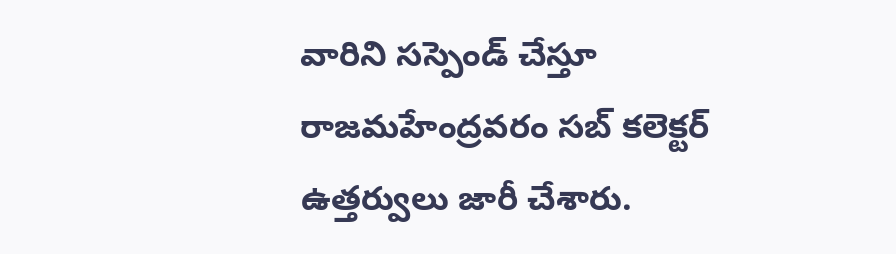వారిని సస్పెండ్ చేస్తూ రాజమహేంద్రవరం సబ్ కలెక్టర్ ఉత్తర్వులు జారీ చేశారు.